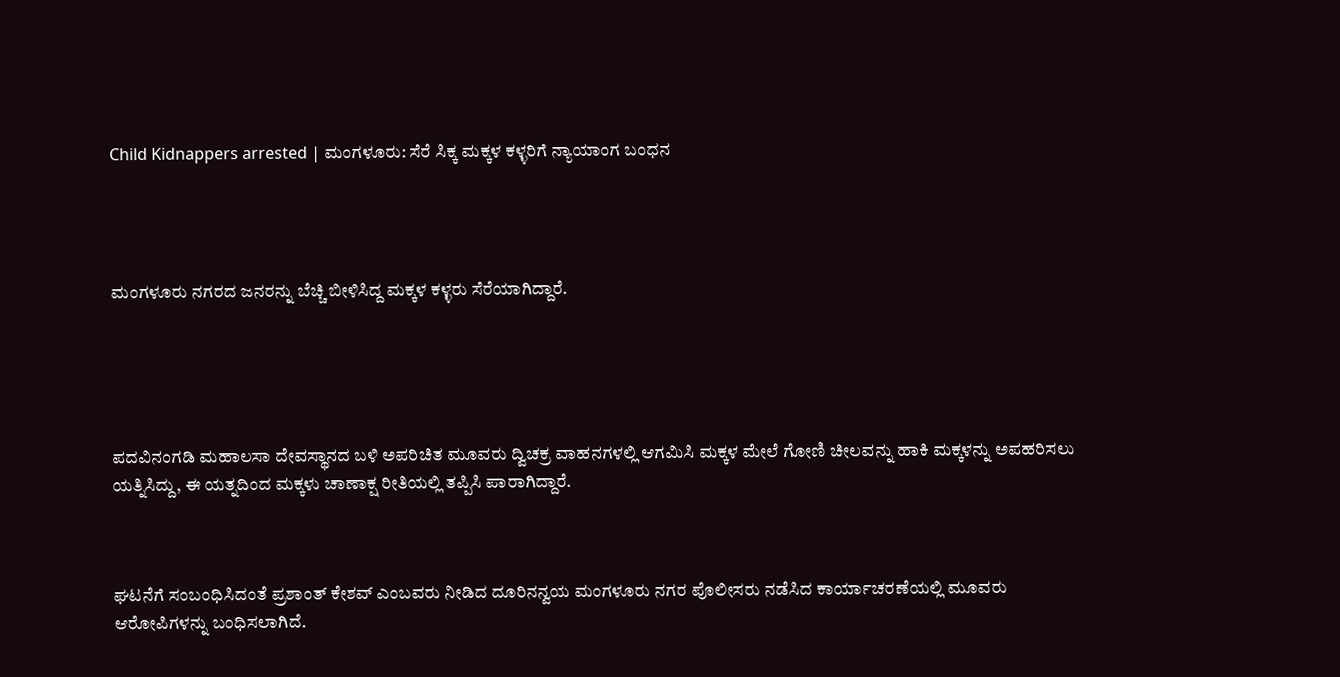Child Kidnappers arrested | ಮಂಗಳೂರು: ಸೆರೆ ಸಿಕ್ಕ ಮಕ್ಕಳ ಕಳ್ಳರಿಗೆ ನ್ಯಾಯಾಂಗ ಬಂಧನ




ಮಂಗಳೂರು ನಗರದ ಜನರನ್ನು ಬೆಚ್ಚಿ ಬೀಳಿಸಿದ್ದ ಮಕ್ಕಳ ಕಳ್ಳರು ಸೆರೆಯಾಗಿದ್ದಾರೆ.





ಪದವಿನಂಗಡಿ ಮಹಾಲಸಾ ದೇವಸ್ಥಾನದ ಬಳಿ ಅಪರಿಚಿತ ಮೂವರು ದ್ವಿಚಕ್ರ ವಾಹನಗಳಲ್ಲಿ ಆಗಮಿಸಿ ಮಕ್ಕಳ ಮೇಲೆ ಗೋಣಿ ಚೀಲವನ್ನು ಹಾಕಿ ಮಕ್ಕಳನ್ನು ಅಪಹರಿಸಲು ಯತ್ನಿಸಿದ್ದು, ಈ ಯತ್ನದಿಂದ ಮಕ್ಕಳು ಚಾಣಾಕ್ಷ ರೀತಿಯಲ್ಲಿ ತಪ್ಪಿಸಿ ಪಾರಾಗಿದ್ದಾರೆ.



ಘಟನೆಗೆ ಸಂಬಂಧಿಸಿದಂತೆ ಪ್ರಶಾಂತ್ ಕೇಶವ್ ಎಂಬವರು ನೀಡಿದ ದೂರಿನನ್ವಯ ಮಂಗಳೂರು ನಗರ ಪೊಲೀಸರು ನಡೆಸಿದ ಕಾರ್ಯಾಚರಣೆಯಲ್ಲಿ ಮೂವರು ಆರೋಪಿಗಳನ್ನು ಬಂಧಿಸಲಾಗಿದೆ.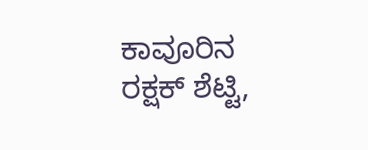ಕಾವೂರಿನ ರಕ್ಷಕ್ ಶೆಟ್ಟಿ,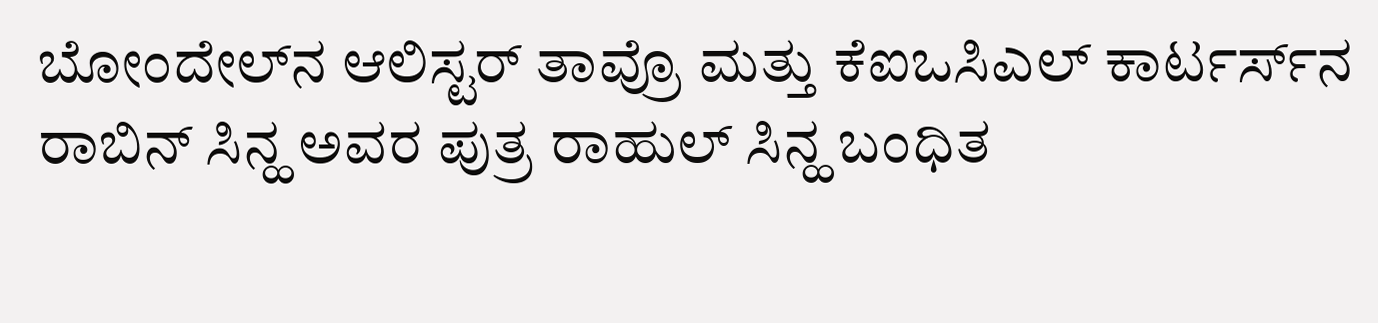ಬೋಂದೇಲ್‌ನ ಆಲಿಸ್ಟರ್ ತಾವ್ರೊ ಮತ್ತು ಕೆಐಒಸಿಎಲ್ ಕಾರ್ಟರ್ಸ್‌ನ ರಾಬಿನ್ ಸಿನ್ಹ ಅವರ ಪುತ್ರ ರಾಹುಲ್ ಸಿನ್ಹ ಬಂಧಿತ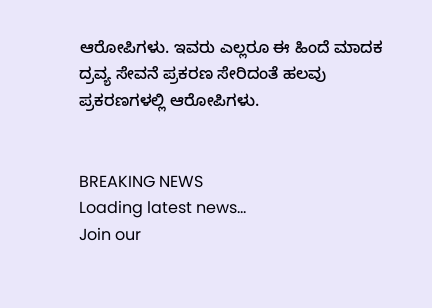ಆರೋಪಿಗಳು. ಇವರು ಎಲ್ಲರೂ ಈ ಹಿಂದೆ ಮಾದಕ ದ್ರವ್ಯ ಸೇವನೆ ಪ್ರಕರಣ ಸೇರಿದಂತೆ ಹಲವು ಪ್ರಕರಣಗಳಲ್ಲಿ ಆರೋಪಿಗಳು.


BREAKING NEWS
Loading latest news...
Join our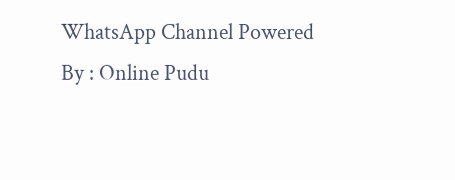WhatsApp Channel Powered By : Online Pudu